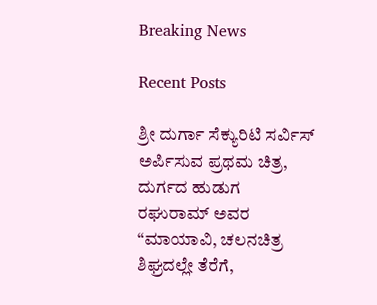Breaking News

Recent Posts

ಶ್ರೀ ದುರ್ಗಾ ಸೆಕ್ಯುರಿಟಿ ಸರ್ವಿಸ್ ಅರ್ಪಿಸುವ ಪ್ರಥಮ ಚಿತ್ರ, ದುರ್ಗದ ಹುಡುಗ ರಘುರಾಮ್ ಅವರ “ಮಾಯಾವಿ, ಚಲನಚಿತ್ರ ಶಿಘ್ರದಲ್ಲೇ ತೆರೆಗೆ,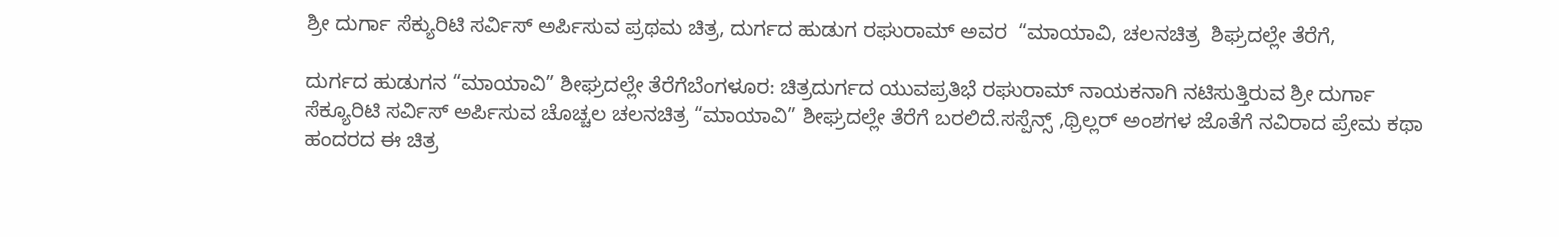ಶ್ರೀ ದುರ್ಗಾ ಸೆಕ್ಯುರಿಟಿ ಸರ್ವಿಸ್ ಅರ್ಪಿಸುವ ಪ್ರಥಮ ಚಿತ್ರ, ದುರ್ಗದ ಹುಡುಗ ರಘುರಾಮ್ ಅವರ  “ಮಾಯಾವಿ, ಚಲನಚಿತ್ರ  ಶಿಘ್ರದಲ್ಲೇ ತೆರೆಗೆ,

ದುರ್ಗದ ಹುಡುಗನ “ಮಾಯಾವಿ” ಶೀಘ್ರದಲ್ಲೇ ತೆರೆಗೆಬೆಂಗಳೂರ: ಚಿತ್ರದುರ್ಗದ ಯುವಪ್ರತಿಭೆ ರಘುರಾಮ್ ನಾಯಕನಾಗಿ ನಟಿಸುತ್ತಿರುವ ಶ್ರೀ ದುರ್ಗಾ ಸೆಕ್ಯೂರಿಟಿ ಸರ್ವಿಸ್ ಅರ್ಪಿಸುವ ಚೊಚ್ಚಲ ಚಲನಚಿತ್ರ “ಮಾಯಾವಿ” ಶೀಘ್ರದಲ್ಲೇ ತೆರೆಗೆ ಬರಲಿದೆ.ಸಸ್ಪೆನ್ಸ್ ,ಥ್ರಿಲ್ಲರ್ ಅಂಶಗಳ ಜೊತೆಗೆ ನವಿರಾದ ಪ್ರೇಮ ಕಥಾ ಹಂದರದ ಈ ಚಿತ್ರ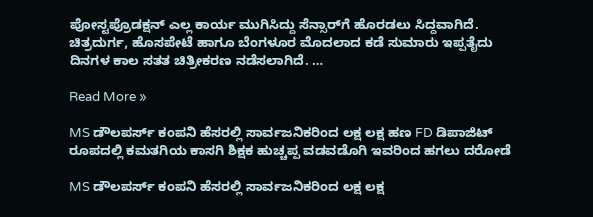ಪೋಸ್ಟಪ್ರೊಡಕ್ಷನ್ ಎಲ್ಲ ಕಾರ್ಯ ಮುಗಿಸಿದ್ದು ಸೆನ್ಸಾರ್‌ಗೆ ಹೊರಡಲು ಸಿದ್ದವಾಗಿದೆ. ಚಿತ್ರದುರ್ಗ, ಹೊಸಪೇಟೆ ಹಾಗೂ ಬೆಂಗಳೂರ ಮೊದಲಾದ ಕಡೆ ಸುಮಾರು ಇಪ್ಪತೈದು ದಿನಗಳ ಕಾಲ ಸತತ ಚಿತ್ರೀಕರಣ ನಡೆಸಲಾಗಿದೆ. …

Read More »

MS ಡೌಲಪರ್ಸ್ ಕಂಪನಿ ಹೆಸರಲ್ಲಿ ಸಾರ್ವಜನಿಕರಿಂದ ಲಕ್ಷ ಲಕ್ಷ ಹಣ FD ಡಿಪಾಜಿಟ್ ರೂಪದಲ್ಲಿ ಕಮತಗಿಯ ಕಾಸಗಿ ಶಿಕ್ಷಕ ಹುಚ್ಚಪ್ಪ ವಡವಡೊಗಿ ಇವರಿಂದ ಹಗಲು ದರೋಡೆ

MS ಡೌಲಪರ್ಸ್ ಕಂಪನಿ ಹೆಸರಲ್ಲಿ ಸಾರ್ವಜನಿಕರಿಂದ ಲಕ್ಷ ಲಕ್ಷ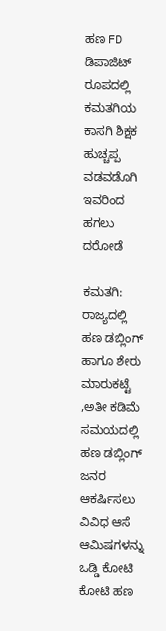ಹಣ FD ಡಿಪಾಜಿಟ್ ರೂಪದಲ್ಲಿ  ಕಮತಗಿಯ ಕಾಸಗಿ ಶಿಕ್ಷಕ  ಹುಚ್ಚಪ್ಪ ವಡವಡೊಗಿ ಇವರಿಂದ ಹಗಲು ದರೋಡೆ

ಕಮತಗಿ: ರಾಜ್ಯದಲ್ಲಿ ಹಣ ಡಬ್ಲಿಂಗ್ ಹಾಗೂ ಶೇರು ಮಾರುಕಟ್ಟೆ ,ಅತೀ ಕಡಿಮೆ ಸಮಯದಲ್ಲಿ ಹಣ ಡಬ್ಲಿಂಗ್ ಜನರ ಆಕರ್ಷಿಸಲು ವಿವಿಧ ಆಸೆ ಆಮಿಷಗಳನ್ನು ಒಡ್ಡಿ ಕೋಟಿ ಕೋಟಿ ಹಣ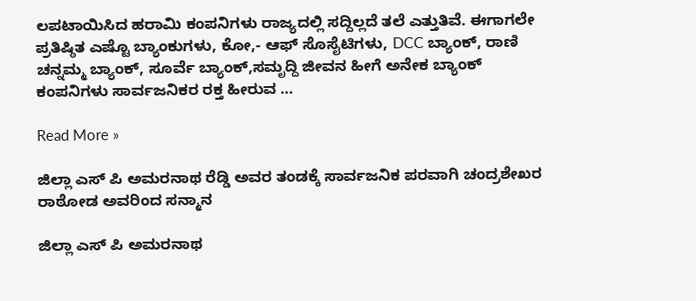ಲಪಟಾಯಿಸಿದ ಹರಾಮಿ ಕಂಪನಿಗಳು ರಾಜ್ಯದಲ್ಲಿ ಸದ್ದಿಲ್ಲದೆ ತಲೆ ಎತ್ತುತಿವೆ. ಈಗಾಗಲೇ ಪ್ರತಿಷ್ಠಿತ ಎಷ್ಟೊ ಬ್ಯಾಂಕುಗಳು, ಕೋ,- ಆಫ್ ಸೊಸೈಟಿಗಳು, DCC ಬ್ಯಾಂಕ್, ರಾಣಿ ಚನ್ನಮ್ಮ ಬ್ಯಾಂಕ್, ಸೂರ್ವೆ ಬ್ಯಾಂಕ್,ಸಮೃದ್ದಿ ಜೀವನ ಹೀಗೆ ಅನೇಕ ಬ್ಯಾಂಕ್ ಕಂಪನಿಗಳು ಸಾರ್ವಜನಿಕರ ರಕ್ತ ಹೀರುವ …

Read More »

ಜಿಲ್ಲಾ ಎಸ್ ಪಿ ಅಮರನಾಥ ರೆಡ್ಡಿ ಅವರ ತಂಡಕ್ಕೆ ಸಾರ್ವಜನಿಕ ಪರವಾಗಿ ಚಂದ್ರಶೇಖರ ರಾಠೋಡ ಅವರಿಂದ ಸನ್ಮಾನ

ಜಿಲ್ಲಾ ಎಸ್ ಪಿ ಅಮರನಾಥ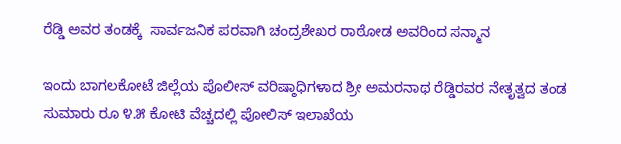ರೆಡ್ಡಿ ಅವರ ತಂಡಕ್ಕೆ  ಸಾರ್ವಜನಿಕ ಪರವಾಗಿ ಚಂದ್ರಶೇಖರ ರಾಠೋಡ ಅವರಿಂದ ಸನ್ಮಾನ

ಇಂದು ಬಾಗಲಕೋಟೆ ಜಿಲ್ಲೆಯ ಪೊಲೀಸ್ ವರಿಷ್ಠಾಧಿಗಳಾದ ಶ್ರೀ ಅಮರನಾಥ ರೆಡ್ಡಿರವರ ನೇತೃತ್ವದ ತಂಡ ಸುಮಾರು ರೂ ೪.೫ ಕೋಟಿ ವೆಚ್ಚದಲ್ಲಿ ಪೋಲಿಸ್ ಇಲಾಖೆಯ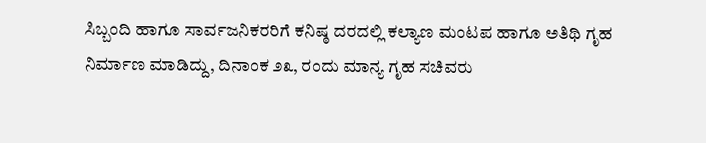ಸಿಬ್ಬಂದಿ ಹಾಗೂ ಸಾರ್ವಜನಿಕರರಿಗೆ ಕನಿಷ್ಠ ದರದಲ್ಲಿ ಕಲ್ಯಾಣ ಮಂಟಪ ಹಾಗೂ ಅತಿಥಿ ಗೃಹ ನಿರ್ಮಾಣ ಮಾಡಿದ್ದು, ದಿನಾಂಕ ೨೩, ರಂದು ಮಾನ್ಯ ಗೃಹ ಸಚಿವರು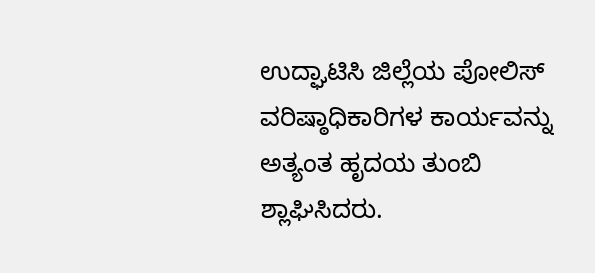ಉದ್ಘಾಟಿಸಿ ಜಿಲ್ಲೆಯ ಪೋಲಿಸ್ ವರಿಷ್ಠಾಧಿಕಾರಿಗಳ ಕಾರ್ಯವನ್ನು ಅತ್ಯಂತ ಹೃದಯ ತುಂಬಿ ಶ್ಲಾಘಿಸಿದರು.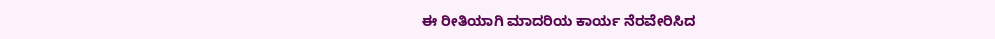ಈ ರೀತಿಯಾಗಿ ಮಾದರಿಯ ಕಾರ್ಯ ನೆರವೇರಿಸಿದ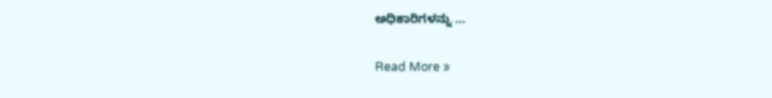ಅಧಿಕಾರಿಗಳನ್ನು …

Read More »